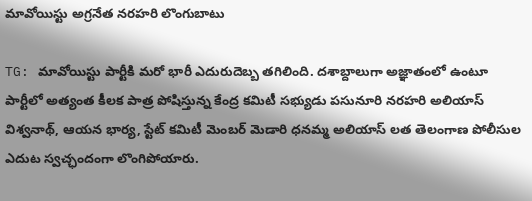మావోయిస్టు అగ్రనేత నరహరి లొంగుబాటు

TG: మావోయిస్టు పార్టీకి మరో భారీ ఎదురుదెబ్బ తగిలింది. దశాబ్దాలుగా అజ్ఞాతంలో ఉంటూ పార్టీలో అత్యంత కీలక పాత్ర పోషిస్తున్న కేంద్ర కమిటీ సభ్యుడు పసునూరి నరహరి అలియాస్ విశ్వనాథ్, ఆయన భార్య, స్టేట్ కమిటీ మెంబర్ మెడారి ధనమ్మ అలియాస్ లత తెలంగాణ పోలీసుల ఎదుట స్వచ్ఛందంగా లొంగిపోయారు.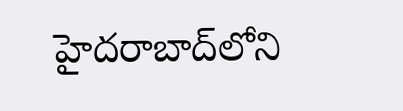హైదరాబాద్‌లోని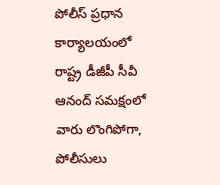పోలీస్ ప్రధాన కార్యాలయంలో రాష్ట్ర డీజీపీ సీవీ ఆనంద్ సమక్షంలో వారు లొంగిపోగా, పోలీసులు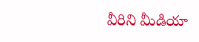వీరిని మీడియా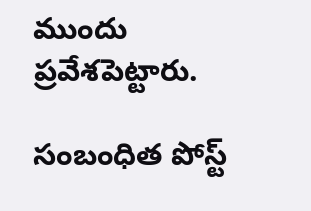ముందు ప్రవేశపెట్టారు.

సంబంధిత పోస్ట్